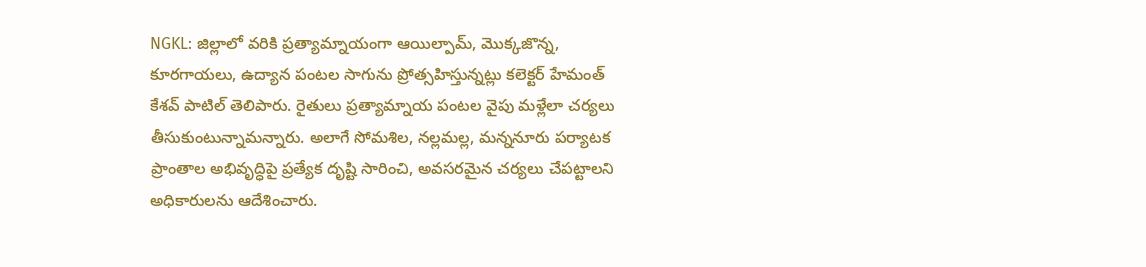NGKL: జిల్లాలో వరికి ప్రత్యామ్నాయంగా ఆయిల్పామ్, మొక్కజొన్న, కూరగాయలు, ఉద్యాన పంటల సాగును ప్రోత్సహిస్తున్నట్లు కలెక్టర్ హేమంత్ కేశవ్ పాటిల్ తెలిపారు. రైతులు ప్రత్యామ్నాయ పంటల వైపు మళ్లేలా చర్యలు తీసుకుంటున్నామన్నారు. అలాగే సోమశిల, నల్లమల్ల, మన్ననూరు పర్యాటక ప్రాంతాల అభివృద్ధిపై ప్రత్యేక దృష్టి సారించి, అవసరమైన చర్యలు చేపట్టాలని అధికారులను ఆదేశించారు.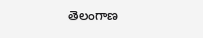తెలంగాణ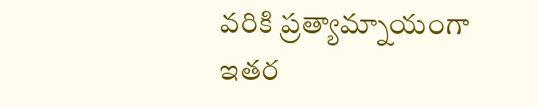వరికి ప్రత్యామ్నాయంగా ఇతర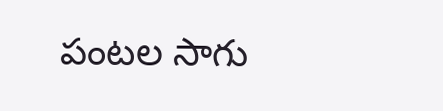పంటల సాగు